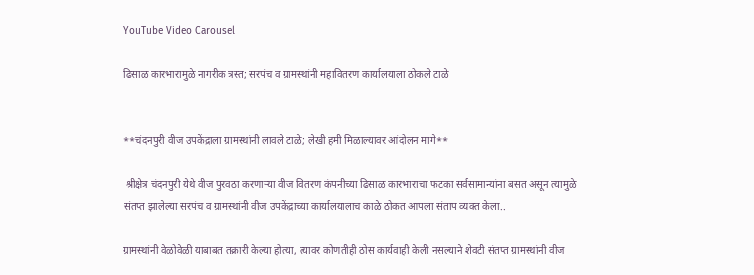YouTube Video Carousel

ढिसाळ कारभारामुळे नागरीक त्रस्त; सरपंच व ग्रामस्थांनी महावितरण कार्यालयाला ठोकले टाळे


**चंदनपुरी वीज उपकेंद्राला ग्रामस्थांनी लावले टाळे; लेखी हमी मिळाल्यावर आंदोलन मागे**

 श्रीक्षेत्र चंदनपुरी येथे वीज पुरवठा करणाऱ्या वीज वितरण कंपनीच्या ढिसाळ कारभाराचा फटका सर्वसामान्यांना बसत असून त्यामुळे संतप्त झालेल्या सरपंच व ग्रामस्थांनी वीज उपकेंद्राच्या कार्यालयालाच काळे ठोकत आपला संताप व्यक्त केला..

ग्रामस्थांनी वेळोवेळी याबाबत तक्रारी केल्या होत्या, त्यावर कोणतीही ठोस कार्यवाही केली नसल्याने शेवटी संतप्त ग्रामस्थांनी वीज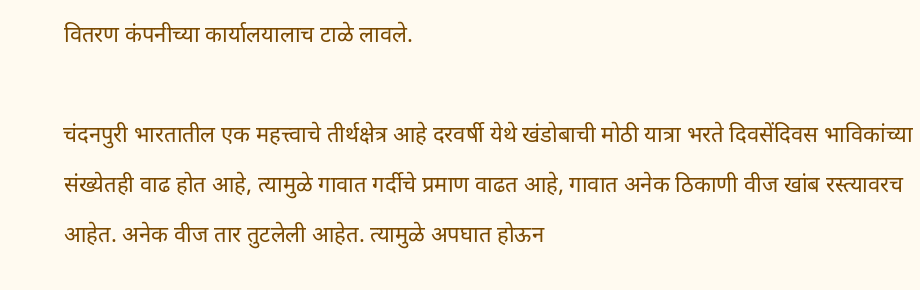वितरण कंपनीच्या कार्यालयालाच टाळे लावले.

चंदनपुरी भारतातील एक महत्त्वाचे तीर्थक्षेत्र आहे दरवर्षी येथे खंडोबाची मोठी यात्रा भरते दिवसेंदिवस भाविकांच्या संख्येतही वाढ होत आहे, त्यामुळे गावात गर्दीचे प्रमाण वाढत आहे, गावात अनेक ठिकाणी वीज खांब रस्त्यावरच आहेत. अनेक वीज तार तुटलेली आहेत. त्यामुळे अपघात होऊन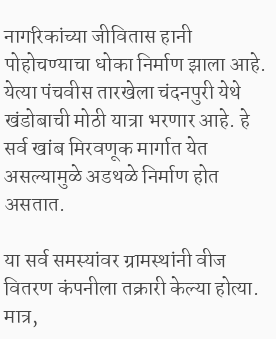नागरिकांच्या जीवितास हानी पोहोचण्याचा धोका निर्माण झाला आहे. येत्या पंचवीस तारखेला चंदनपुरी येथे खंडोबाची मोठी यात्रा भरणार आहे. हे सर्व खांब मिरवणूक मार्गात येत असल्यामुळे अडथळे निर्माण होत असतात.

या सर्व समस्यांवर ग्रामस्थांनी वीज वितरण कंपनीला तक्रारी केल्या होत्या. मात्र,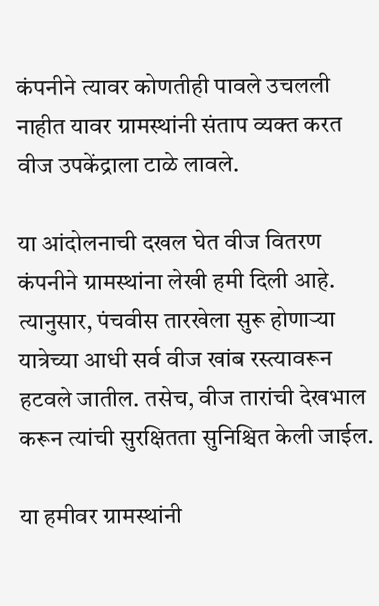कंपनीने त्यावर कोणतीही पावले उचलली नाहीत यावर ग्रामस्थांनी संताप व्यक्त करत वीज उपकेंद्राला टाळे लावले.

या आंदोलनाची दखल घेत वीज वितरण कंपनीने ग्रामस्थांना लेखी हमी दिली आहे. त्यानुसार, पंचवीस तारखेला सुरू होणाऱ्या यात्रेच्या आधी सर्व वीज खांब रस्त्यावरून हटवले जातील. तसेच, वीज तारांची देखभाल करून त्यांची सुरक्षितता सुनिश्चित केली जाईल.

या हमीवर ग्रामस्थांनी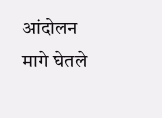आंदोलन मागे घेतले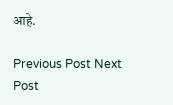आहे.

Previous Post Next Post